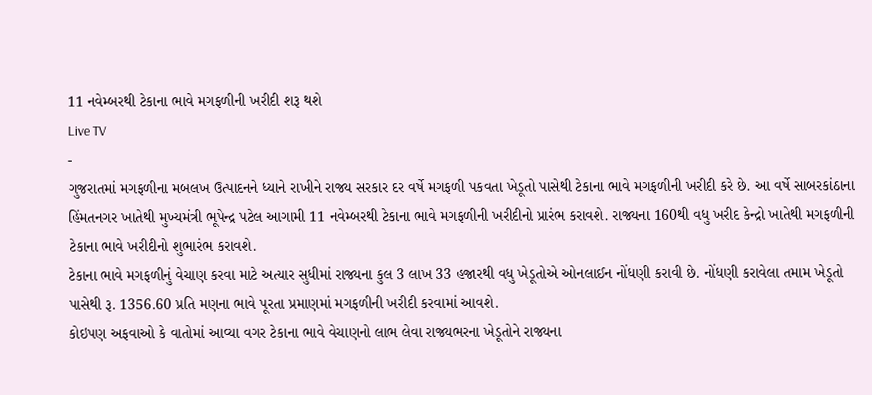11 નવેમ્બરથી ટેકાના ભાવે મગફળીની ખરીદી શરૂ થશે
Live TV
-
ગુજરાતમાં મગફળીના મબલખ ઉત્પાદનને ધ્યાને રાખીને રાજ્ય સરકાર દર વર્ષે મગફળી પકવતા ખેડૂતો પાસેથી ટેકાના ભાવે મગફળીની ખરીદી કરે છે. આ વર્ષે સાબરકાંઠાના હિંમતનગર ખાતેથી મુખ્યમંત્રી ભૂપેન્દ્ર પટેલ આગામી 11 નવેમ્બરથી ટેકાના ભાવે મગફળીની ખરીદીનો પ્રારંભ કરાવશે. રાજ્યના 160થી વધુ ખરીદ કેન્દ્રો ખાતેથી મગફળીની ટેકાના ભાવે ખરીદીનો શુભારંભ કરાવશે.
ટેકાના ભાવે મગફળીનું વેચાણ કરવા માટે અત્યાર સુધીમાં રાજ્યના કુલ 3 લાખ 33 હજારથી વધુ ખેડૂતોએ ઓનલાઈન નોંધણી કરાવી છે. નોંધણી કરાવેલા તમામ ખેડૂતો પાસેથી રૂ. 1356.60 પ્રતિ મણના ભાવે પૂરતા પ્રમાણમાં મગફળીની ખરીદી કરવામાં આવશે.
કોઇપણ અફવાઓ કે વાતોમાં આવ્યા વગર ટેકાના ભાવે વેચાણનો લાભ લેવા રાજ્યભરના ખેડૂતોને રાજ્યના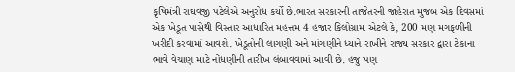કૃષિમંત્રી રાઘવજી પટેલેએ અનુરોધ કર્યો છે.ભારત સરકારની તાજેતરની જાહેરાત મુજબ એક દિવસમાં એક ખેડૂત પાસેથી વિસ્તાર આધારિત મહત્તમ 4 હજાર કિલોગ્રામ એટલે કે, 200 મણ મગફળીની ખરીદી કરવામાં આવશે. ખેડૂતોની લાગણી અને માંગણીને ધ્યાને રાખીને રાજ્ય સરકાર દ્વારા ટેકાના ભાવે વેચાણ માટે નોંધણીની તારીખ લંબાવવામાં આવી છે. હજુ પણ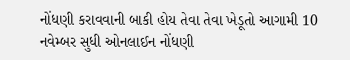નોંધણી કરાવવાની બાકી હોય તેવા તેવા ખેડૂતો આગામી 10 નવેમ્બર સુધી ઓનલાઈન નોંધણી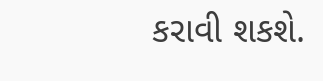કરાવી શકશે.